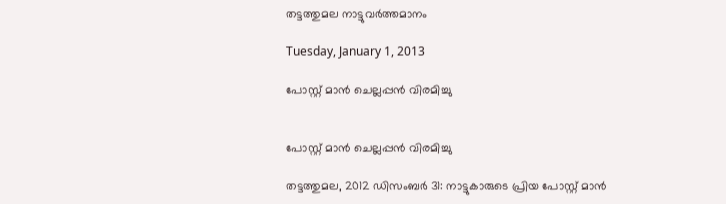തട്ടത്തുമല നാട്ടുവർത്തമാനം

Tuesday, January 1, 2013

പോസ്റ്റ് മാൻ ചെല്ലപ്പൻ വിരമിച്ചു


പോസ്റ്റ് മാൻ ചെല്ലപ്പൻ വിരമിച്ചു

തട്ടത്തുമല, 2012 ഡിസംബർ 31: നാട്ടുകാരുടെ പ്രിയ പോസ്റ്റ് മാൻ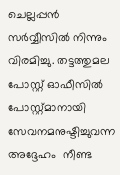ചെല്ലപ്പൻ സർവ്വീസിൽ നിന്നും വിരമിച്ചു. തട്ടത്തുമല പോസ്റ്റ് ഓഫീസിൽ പോസ്റ്റ്മാനായി സേവനമനുഷ്ടിച്ചുവന്ന അദ്ദേഹം  നീണ്ട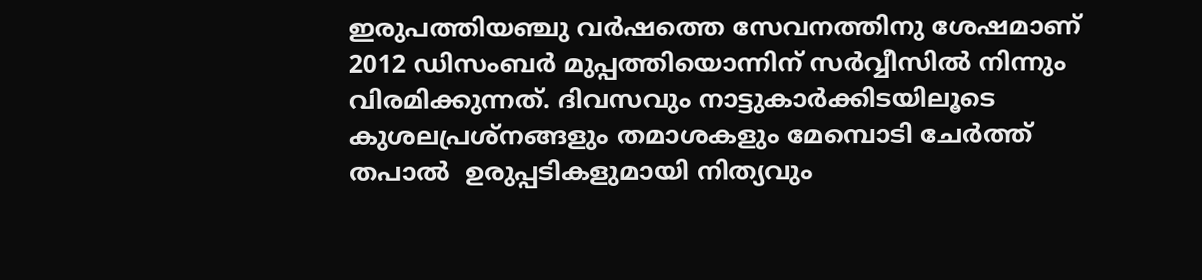ഇരുപത്തിയഞ്ചു വർഷത്തെ സേവനത്തിനു ശേഷമാണ്  2012 ഡിസംബർ മുപ്പത്തിയൊന്നിന് സർവ്വീസിൽ നിന്നും വിരമിക്കുന്നത്. ദിവസവും നാട്ടുകാർക്കിടയിലൂടെ    കുശലപ്രശ്നങ്ങളും തമാശകളും മേമ്പൊടി ചേർത്ത്    തപാൽ  ഉരുപ്പടികളുമായി നിത്യവും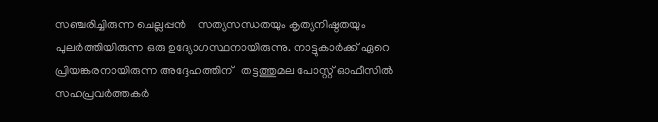സഞ്ചരിച്ചിരുന്ന ചെല്ലപ്പൻ    സത്യസന്ധതയും കൃത്യനിഷ്ഠതയും പുലർത്തിയിരുന്ന ഒരു ഉദ്യോഗസ്ഥനായിരുന്നു. നാട്ടുകാർക്ക് ഏറെ പ്രിയങ്കരനായിരുന്ന അദ്ദേഹത്തിന്   തട്ടത്തുമല പോസ്റ്റ് ഓഫീസിൽ സഹപ്രവർത്തകർ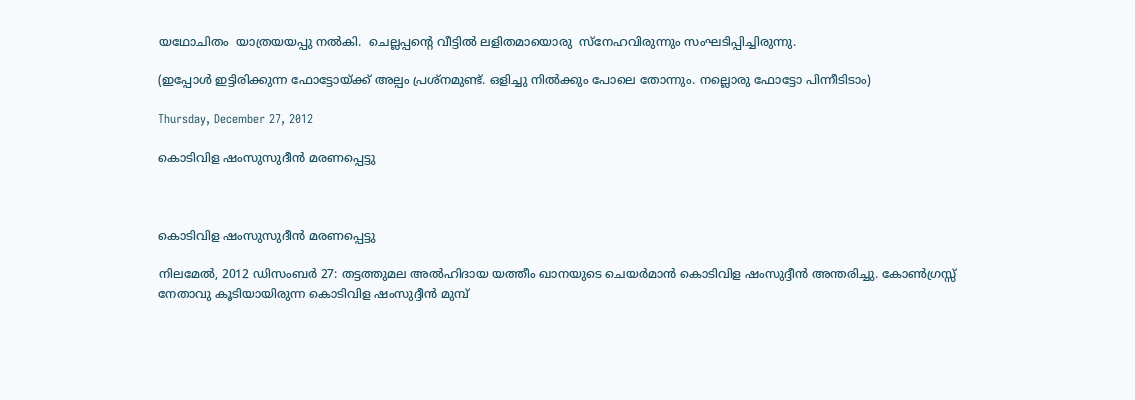യഥോചിതം  യാത്രയയപ്പു നൽകി.  ചെല്ലപ്പന്റെ വീട്ടിൽ ലളിതമായൊരു  സ്നേഹവിരുന്നും സംഘടിപ്പിച്ചിരുന്നു.

(ഇപ്പോൾ ഇട്ടിരിക്കുന്ന ഫോട്ടോയ്ക്ക് അല്പം പ്രശ്നമുണ്ട്. ഒളിച്ചു നിൽക്കും പോലെ തോന്നും. നല്ലൊരു ഫോട്ടോ പിന്നീടിടാം)

Thursday, December 27, 2012

കൊടിവിള ഷംസുസുദീൻ മരണപ്പെട്ടു



കൊടിവിള ഷംസുസുദീൻ മരണപ്പെട്ടു

നിലമേൽ, 2012 ഡിസംബർ 27: തട്ടത്തുമല അൽഹിദായ യത്തീം ഖാനയുടെ ചെയർമാൻ കൊടിവിള ഷംസുദ്ദീൻ അന്തരിച്ചു. കോൺഗ്രസ്സ് നേതാവു കൂടിയായിരുന്ന കൊടിവിള ഷംസുദ്ദീൻ മുമ്പ്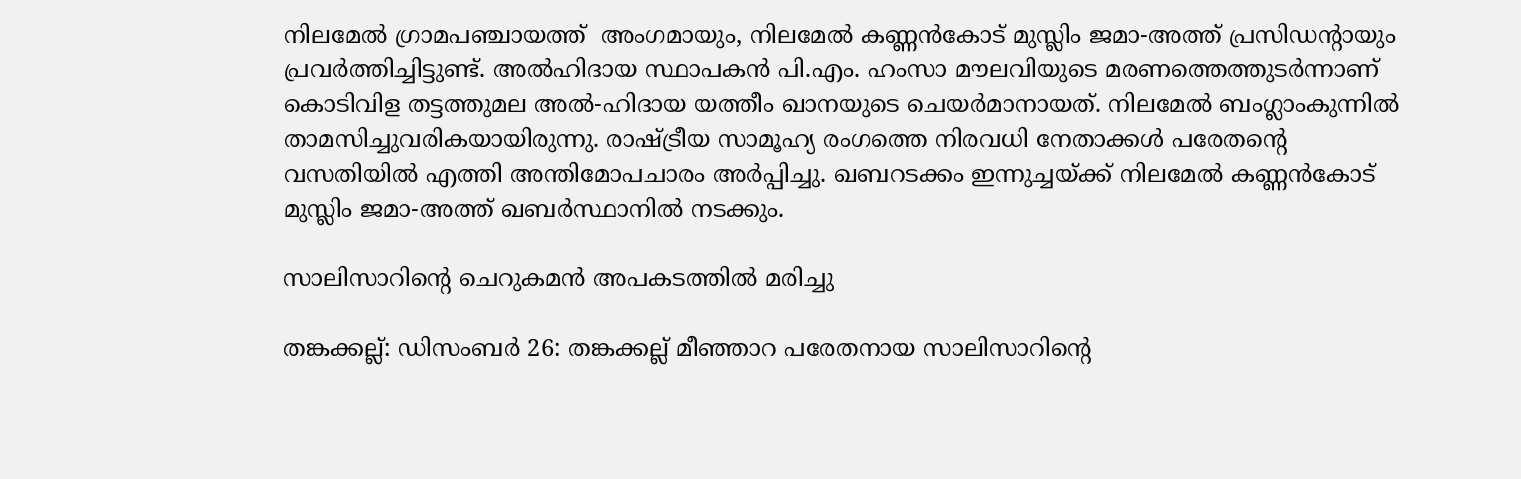നിലമേൽ ഗ്രാമപഞ്ചായത്ത്  അംഗമായും, നിലമേൽ കണ്ണൻകോട് മുസ്ലിം ജമാ-അത്ത് പ്രസിഡന്റായും  പ്രവർത്തിച്ചിട്ടുണ്ട്. അൽഹിദായ സ്ഥാപകൻ പി.എം. ഹംസാ മൗലവിയുടെ മരണത്തെത്തുടർന്നാണ് കൊടിവിള തട്ടത്തുമല അൽ-ഹിദായ യത്തീം ഖാനയുടെ ചെയർമാനായത്. നിലമേൽ ബംഗ്ലാംകുന്നിൽ താമസിച്ചുവരികയായിരുന്നു. രാഷ്ട്രീയ സാമൂഹ്യ രംഗത്തെ നിരവധി നേതാക്കൾ പരേതന്റെ വസതിയിൽ എത്തി അന്തിമോപചാരം അർപ്പിച്ചു. ഖബറടക്കം ഇന്നുച്ചയ്ക്ക് നിലമേൽ കണ്ണൻകോട് മുസ്ലിം ജമാ-അത്ത് ഖബർസ്ഥാനിൽ നടക്കും.

സാലിസാറിന്റെ ചെറുകമൻ അപകടത്തിൽ മരിച്ചു

തങ്കക്കല്ല്: ഡിസംബർ 26: തങ്കക്കല്ല് മീഞ്ഞാറ പരേതനായ സാലിസാറിന്റെ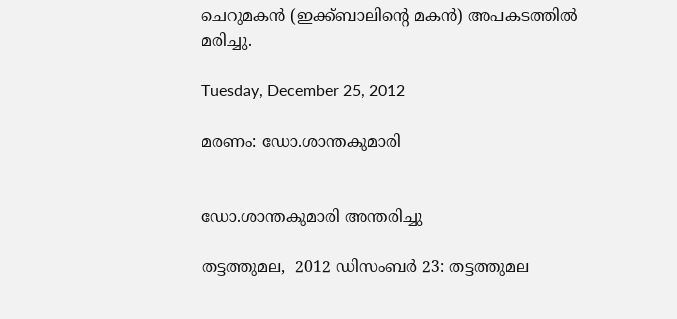ചെറുമകൻ (ഇക്ക്ബാലിന്റെ മകൻ) അപകടത്തിൽ മരിച്ചു.

Tuesday, December 25, 2012

മരണം: ഡോ.ശാന്തകുമാരി


ഡോ.ശാന്തകുമാരി അന്തരിച്ചു

തട്ടത്തുമല,  2012 ഡിസംബർ 23: തട്ടത്തുമല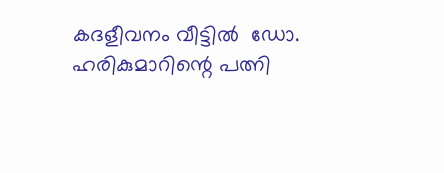കദളീവനം വീട്ടിൽ  ഡോ. ഹരികുമാറിന്റെ പത്നി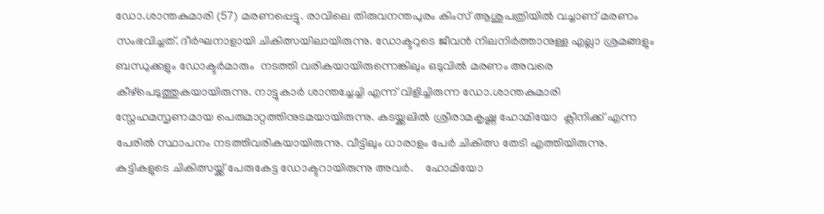ഡോ.ശാന്തകുമാരി (57) മരണപ്പെട്ടു. രാവിലെ തിരുവനന്തപുരം കിംസ് ആശുപത്രിയിൽ വച്ചാണ് മരണം സംഭവിച്ചത്. ദീർഘനാളായി ചികിത്സയിലായിരുന്നു. ഡോക്ടറുടെ ജീവൻ നിലനിർത്താനുള്ള എല്ലാ ശ്രമങ്ങളും ബന്ധുക്കളും ഡോക്ടർമാരും  നടത്തി വരികയായിരുന്നെങ്കിലും ഒടുവിൽ മരണം അവരെ കീഴ്പെടുത്തുകയായിരുന്നു. നാട്ടുകാർ ശാന്തച്ചേച്ചി എന്ന് വിളിച്ചിരുന്ന ഡോ.ശാന്തകുമാരി  സ്നേഹമസൃണമായ പെരുമാറ്റത്തിനുടമയായിരുന്നു. കടയ്ക്കലിൽ ശ്രീരാമകൃഷ്ണ ഹോമിയോ  ക്ലീനിക്ക് എന്ന പേരിൽ സ്ഥാപനം നടത്തിവരികയായിരുന്നു. വീട്ടിലും ധാരാളം പേർ ചികിത്സ തേടി എത്തിയിരുന്നു. കുട്ടികളുടെ ചികിത്സയ്ക്ക് പേരുകേട്ട ഡോക്ടറായിരുന്നു അവർ.    ഹോമിയോ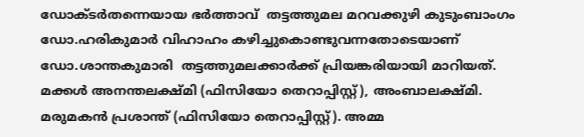ഡോക്ടർതന്നെയായ ഭർത്താവ്  തട്ടത്തുമല മറവക്കുഴി കുടുംബാംഗം  ഡോ.ഹരികുമാർ വിഹാഹം കഴിച്ചുകൊണ്ടുവന്നതോടെയാണ് ഡോ.ശാന്തകുമാരി  തട്ടത്തുമലക്കാർക്ക് പ്രിയങ്കരിയായി മാറിയത്. മക്കൾ അനന്തലക്ഷ്മി (ഫിസിയോ തെറാപ്പിസ്റ്റ്), അംബാലക്ഷ്മി. മരുമകൻ പ്രശാന്ത് (ഫിസിയോ തെറാപ്പിസ്റ്റ്). അമ്മ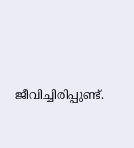ജീവിച്ചിരിപ്പുണ്ട്.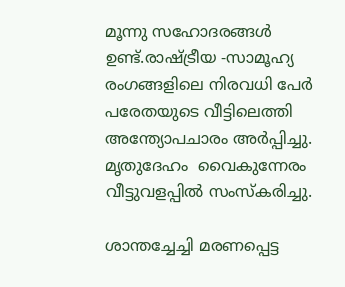മൂന്നു സഹോദരങ്ങൾ ഉണ്ട്.രാഷ്ട്രീയ -സാമൂഹ്യ രംഗങ്ങളിലെ നിരവധി പേർ പരേതയുടെ വീട്ടിലെത്തി അന്ത്യോപചാരം അർപ്പിച്ചു. മൃതുദേഹം  വൈകുന്നേരം വീട്ടുവളപ്പിൽ സംസ്കരിച്ചു.

ശാന്തച്ചേച്ചി മരണപ്പെട്ട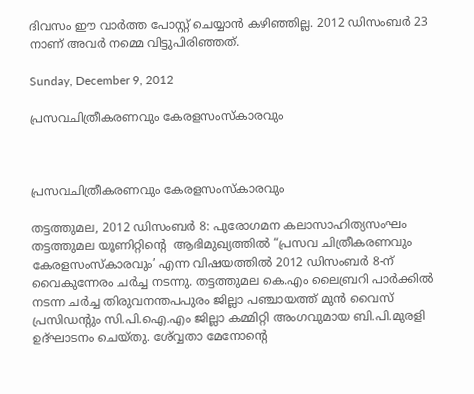ദിവസം ഈ വാർത്ത പോസ്റ്റ് ചെയ്യാൻ കഴിഞ്ഞില്ല. 2012 ഡിസംബർ 23 നാണ് അവർ നമ്മെ വിട്ടുപിരിഞ്ഞത്.

Sunday, December 9, 2012

പ്രസവചിത്രീകരണവും കേരളസംസ്കാരവും



പ്രസവചിത്രീകരണവും കേരളസംസ്കാരവും

തട്ടത്തുമല, 2012 ഡിസംബർ 8: പുരോഗമന കലാസാഹിത്യസംഘം തട്ടത്തുമല യൂണിറ്റിന്റെ  ആഭിമുഖ്യത്തിൽ “പ്രസവ ചിത്രീകരണവും കേരളസംസ്കാരവും’ എന്ന വിഷയത്തിൽ 2012 ഡിസംബർ 8-ന് വൈകുന്നേരം ചർച്ച നടന്നു. തട്ടത്തുമല കെ.എം ലൈബ്രറി പാർക്കിൽ നടന്ന ചർച്ച തിരുവനന്തപപുരം ജില്ലാ പഞ്ചായത്ത് മുൻ വൈസ് പ്രസിഡന്റും സി.പി.ഐ.എം ജില്ലാ കമ്മിറ്റി അംഗവുമായ ബി.പി.മുരളി ഉദ്ഘാടനം ചെയ്തു. ശ്വ്വേതാ മേനോന്റെ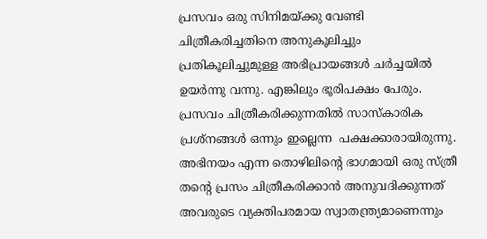പ്രസവം ഒരു സിനിമയ്ക്കു വേണ്ടി ചിത്രീകരിച്ചതിനെ അനുകൂലിച്ചും പ്രതികൂലിച്ചുമുള്ള അഭിപ്രായങ്ങൾ ചർച്ചയിൽ ഉയർന്നു വന്നു. എങ്കിലും ഭൂരിപക്ഷം പേരും. പ്രസവം ചിത്രീകരിക്കുന്നതിൽ സാസ്കാരിക പ്രശ്നങ്ങൾ ഒന്നും ഇല്ലെന്ന  പക്ഷക്കാരായിരുന്നു. അഭിനയം എന്ന തൊഴിലിന്റെ ഭാഗമായി ഒരു സ്ത്രീ തന്റെ പ്രസം ചിത്രീകരിക്കാൻ അനുവദിക്കുന്നത് അവരുടെ വ്യക്തിപരമായ സ്വാതന്ത്ര്യമാണെന്നും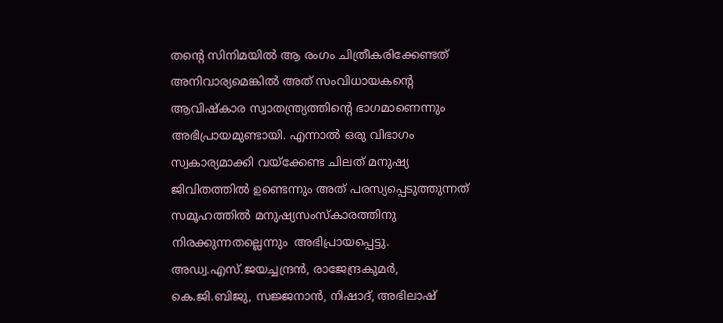തന്റെ സിനിമയിൽ ആ രംഗം ചിത്രീകരിക്കേണ്ടത് അനിവാര്യമെങ്കിൽ അത് സംവിധായകന്റെ ആവിഷ്കാര സ്വാതന്ത്ര്യത്തിന്റെ ഭാഗമാണെന്നും അഭിപ്രായമുണ്ടായി. എന്നാൽ ഒരു വിഭാഗം സ്വകാര്യമാക്കി വയ്ക്കേണ്ട ചിലത് മനുഷ്യ ജിവിതത്തിൽ ഉണ്ടെന്നും അത് പരസ്യപ്പെടുത്തുന്നത് സമൂഹത്തിൽ മനുഷ്യസംസ്കാരത്തിനു നിരക്കുന്നതല്ലെന്നും  അഭിപ്രായപ്പെട്ടു. അഡ്വ.എസ്.ജയച്ചന്ദ്രൻ, രാജേന്ദ്രകുമർ, കെ.ജി.ബിജു, സജ്ജനാൻ, നിഷാദ്, അഭിലാഷ്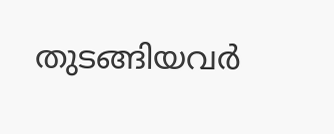തുടങ്ങിയവർ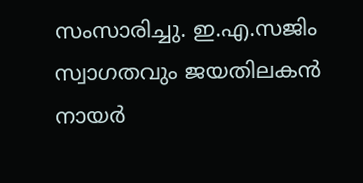സംസാരിച്ചു. ഇ.എ.സജിം സ്വാഗതവും ജയതിലകൻ നായർ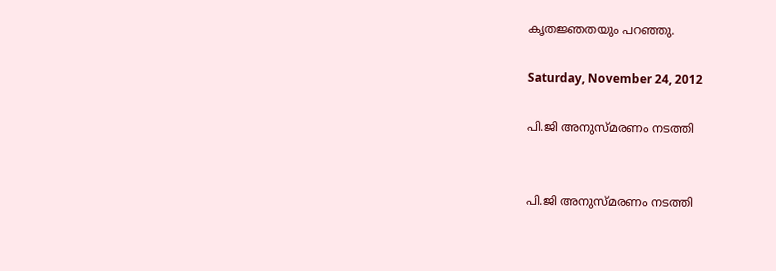കൃതജ്ഞതയും പറഞ്ഞു.

Saturday, November 24, 2012

പി.ജി അനുസ്മരണം നടത്തി


പി.ജി അനുസ്മരണം നടത്തി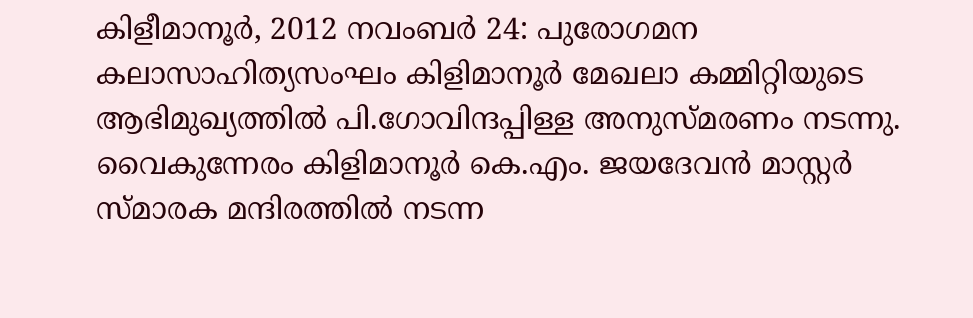കിളീമാനൂർ, 2012 നവംബർ 24: പുരോഗമന കലാസാഹിത്യസംഘം കിളിമാനൂർ മേഖലാ കമ്മിറ്റിയുടെ ആഭിമുഖ്യത്തിൽ പി.ഗോവിന്ദപ്പിള്ള അനുസ്മരണം നടന്നു. വൈകുന്നേരം കിളിമാനൂർ കെ.എം. ജയദേവൻ മാസ്റ്റർ സ്മാരക മന്ദിരത്തിൽ നടന്ന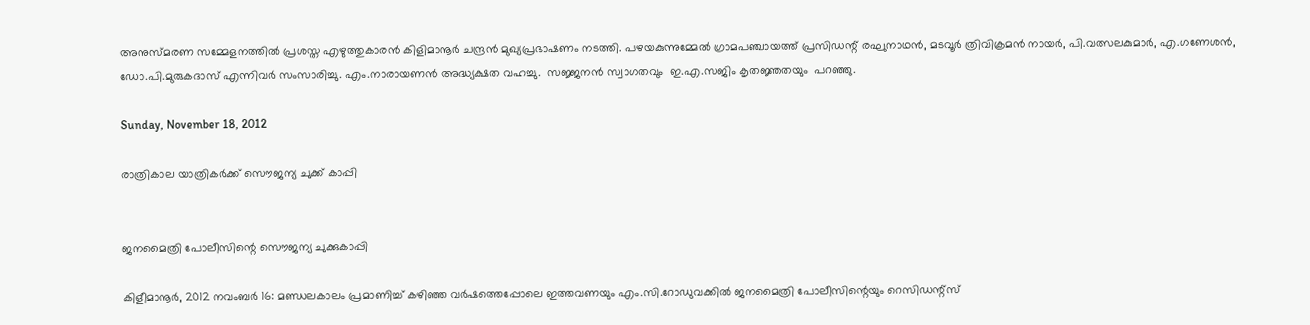അനുസ്മരണ സമ്മേളനത്തിൽ പ്രശസ്ത എഴുത്തുകാരൻ കിളിമാനൂർ ചന്ദ്രൻ മുഖ്യപ്രഭാഷണം നടത്തി. പഴയകുന്നുമ്മേൽ ഗ്രാമപഞ്ചായത്ത് പ്രസിഡന്റ് രഘുനാഥൻ, മടവൂർ ത്രിവിക്രമൻ നായർ, പി.വത്സലകുമാർ, എ.ഗണേശൻ, ഡോ.പി.മുരുകദാസ് എന്നിവർ സംസാരിച്ചു. എം.നാരായണൻ അദ്ധ്യക്ഷത വഹച്ചു.  സജ്ജനൻ സ്വാഗതവും  ഇ.എ.സജിം കൃതജ്ഞതയും  പറഞ്ഞു.

Sunday, November 18, 2012

രാത്രികാല യാത്രികർക്ക് സൌജന്യ ചുക്ക് കാപ്പി


ജനമൈത്രി പോലീസിന്റെ സൌജന്യ ചുക്കുകാപ്പി

കിളീമാനൂർ, 2012 നവംബർ 16: മണ്ഡലകാലം പ്രമാണിച്ച് കഴിഞ്ഞ വർഷത്തെപ്പോലെ ഇത്തവണയും എം.സി.റോഡുവക്കിൽ ജനമൈത്രി പോലീസിന്റെയും റെസിഡന്റ്സ്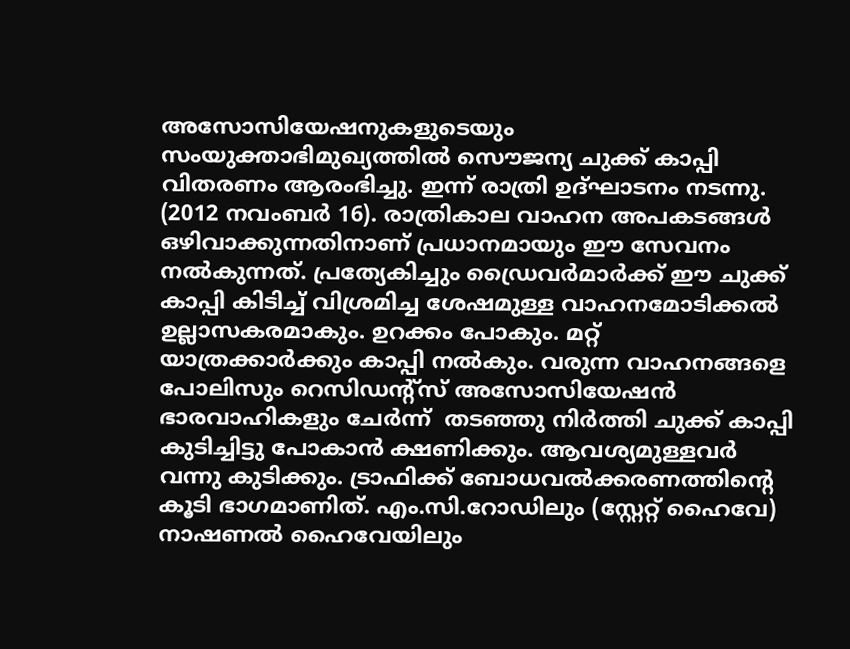അസോസിയേഷനുകളുടെയും സംയുക്താഭിമുഖ്യത്തിൽ സൌജന്യ ചുക്ക് കാപ്പി വിതരണം ആരംഭിച്ചു. ഇന്ന് രാത്രി ഉദ്ഘാടനം നടന്നു. (2012 നവംബർ 16). രാത്രികാല വാഹന അപകടങ്ങൾ ഒഴിവാക്കുന്നതിനാണ് പ്രധാനമായും ഈ സേവനം നൽകുന്നത്. പ്രത്യേകിച്ചും ഡ്രൈവർമാർക്ക് ഈ ചുക്ക് കാപ്പി കിടിച്ച് വിശ്രമിച്ച ശേഷമുള്ള വാഹനമോടിക്കൽ ഉല്ലാസകരമാകും. ഉറക്കം പോകും. മറ്റ് യാത്രക്കാർക്കും കാപ്പി നൽകും. വരുന്ന വാഹനങ്ങളെ പോലിസും റെസിഡന്റ്സ് അസോസിയേഷൻ ഭാരവാഹികളും ചേർന്ന്  തടഞ്ഞു നിർത്തി ചുക്ക് കാപ്പി കുടിച്ചിട്ടു പോകാൻ ക്ഷണിക്കും. ആവശ്യമുള്ളവർ വന്നു കുടിക്കും. ട്രാഫിക്ക് ബോധവൽക്കരണത്തിന്റെ കൂടി ഭാഗമാണിത്. എം.സി.റോഡിലും (സ്റ്റേറ്റ് ഹൈവേ) നാഷണൽ ഹൈവേയിലും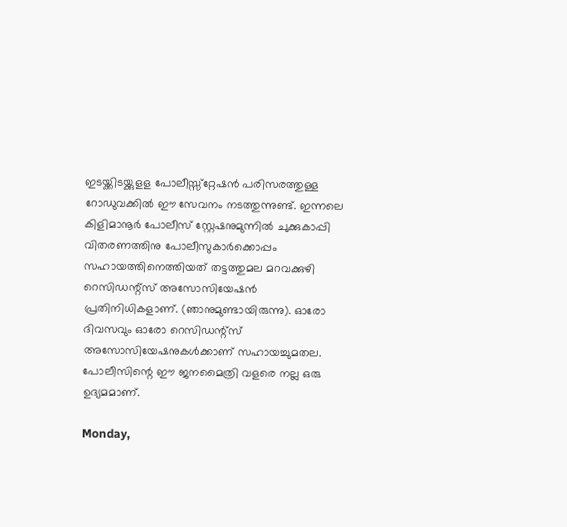ഇടയ്ക്കിടയ്ക്കുളള പോലീസ്സ്റ്റേഷൻ പരിസരത്തുള്ള റോഡുവക്കിൽ ഈ സേവനം നടത്തുന്നുണ്ട്. ഇന്നലെ കിളിമാനൂർ പോലീസ് സ്റ്റേഷനുമുന്നിൽ ചുക്കുകാപ്പി വിതരണത്തിനു പോലീസുകാർക്കൊപ്പം സഹായത്തിനെത്തിയത് തട്ടത്തുമല മറവക്കുഴി റെസിഡന്റ്സ് അസോസിയേഷൻ പ്രതിനിധികളാണ്. (ഞാനുമുണ്ടായിരുന്നു). ഓരോ ദിവസവും ഓരോ റെസിഡന്റ്സ് അസോസിയേഷനുകൾക്കാണ് സഹായച്ചുമതല. പോലീസിന്റെ ഈ ജനമൈത്രി വളരെ നല്ല ഒരു ഉദ്യമമാണ്.

Monday,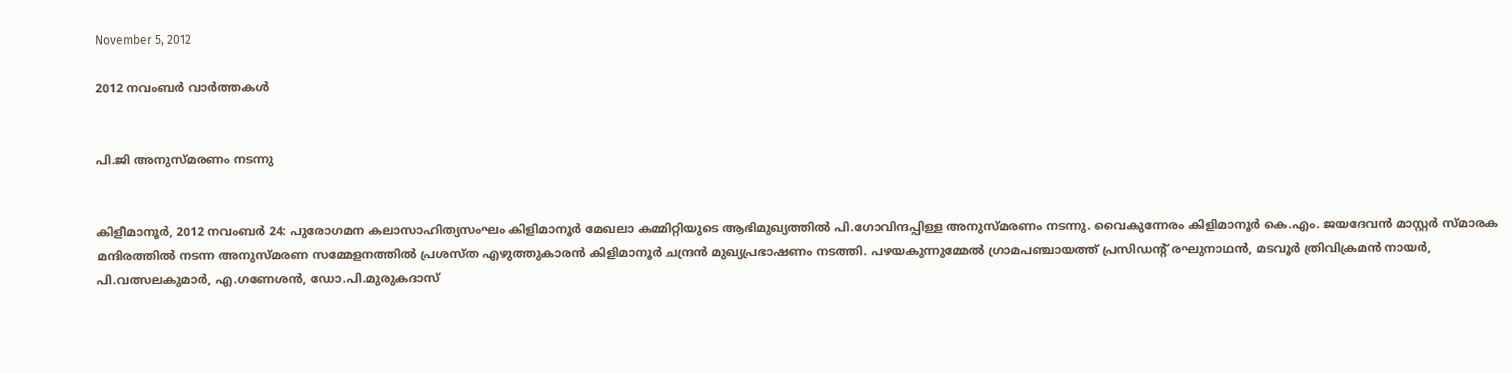November 5, 2012

2012 നവംബർ വാർത്തകൾ


പി.ജി അനുസ്മരണം നടന്നു


കിളീമാനൂർ, 2012 നവംബർ 24: പുരോഗമന കലാസാഹിത്യസംഘം കിളിമാനൂർ മേഖലാ കമ്മിറ്റിയുടെ ആഭിമുഖ്യത്തിൽ പി.ഗോവിന്ദപ്പിള്ള അനുസ്മരണം നടന്നു. വൈകുന്നേരം കിളിമാനൂർ കെ.എം. ജയദേവൻ മാസ്റ്റർ സ്മാരക മന്ദിരത്തിൽ നടന്ന അനുസ്മരണ സമ്മേളനത്തിൽ പ്രശസ്ത എഴുത്തുകാരൻ കിളിമാനൂർ ചന്ദ്രൻ മുഖ്യപ്രഭാഷണം നടത്തി. പഴയകുന്നുമ്മേൽ ഗ്രാമപഞ്ചായത്ത് പ്രസിഡന്റ് രഘുനാഥൻ, മടവൂർ ത്രിവിക്രമൻ നായർ, പി.വത്സലകുമാർ, എ.ഗണേശൻ, ഡോ.പി.മുരുകദാസ്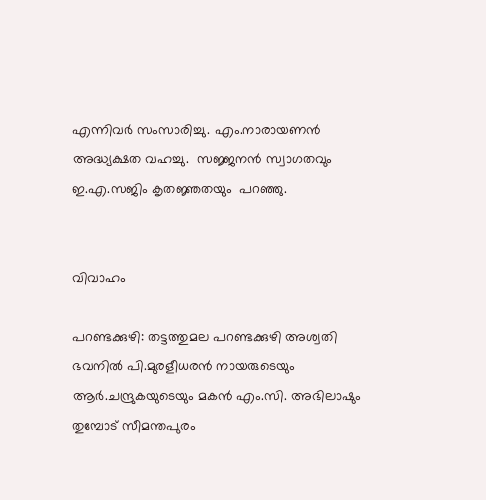എന്നിവർ സംസാരിച്ചു. എം.നാരായണൻ അദ്ധ്യക്ഷത വഹച്ചു.  സജ്ജനൻ സ്വാഗതവും  ഇ.എ.സജിം കൃതജ്ഞതയും  പറഞ്ഞു.


വിവാഹം

പറണ്ടക്കുഴി: തട്ടത്തുമല പറണ്ടക്കുഴി അശ്വതി ഭവനിൽ പി.മുരളീധരൻ നായരുടെയും ആർ.ചന്ദ്രുകയുടെയും മകൻ എം.സി. അഭിലാഷും  തുമ്പോട് സീമന്തപുരം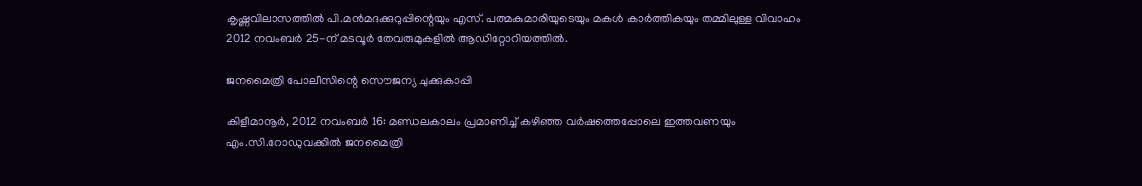കൃഷ്ണവിലാസത്തിൽ പി.മൻമദക്കുറുപ്പിന്റെയും എസ്. പത്മകുമാരിയുടെയും മകൾ കാർത്തികയും തമ്മിലുള്ള വിവാഹം 2012 നവംബർ 25-ന് മടവൂർ തേവരുമുകളിൽ ആഡിറ്റോറിയത്തിൽ.

ജനമൈത്രി പോലീസിന്റെ സൌജന്യ ചുക്കുകാപ്പി

കിളീമാനൂർ, 2012 നവംബർ 16: മണ്ഡലകാലം പ്രമാണിച്ച് കഴിഞ്ഞ വർഷത്തെപ്പോലെ ഇത്തവണയും എം.സി.റോഡുവക്കിൽ ജനമൈത്രി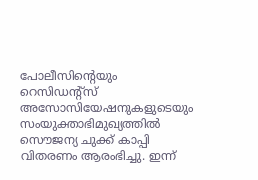പോലീസിന്റെയും റെസിഡന്റ്സ് അസോസിയേഷനുകളുടെയും സംയുക്താഭിമുഖ്യത്തിൽ സൌജന്യ ചുക്ക് കാപ്പി വിതരണം ആരംഭിച്ചു. ഇന്ന്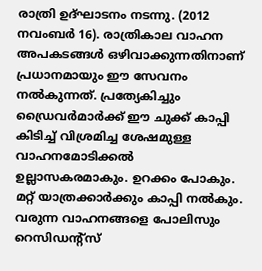രാത്രി ഉദ്ഘാടനം നടന്നു. (2012 നവംബർ 16). രാത്രികാല വാഹന അപകടങ്ങൾ ഒഴിവാക്കുന്നതിനാണ് പ്രധാനമായും ഈ സേവനം നൽകുന്നത്. പ്രത്യേകിച്ചും ഡ്രൈവർമാർക്ക് ഈ ചുക്ക് കാപ്പി കിടിച്ച് വിശ്രമിച്ച ശേഷമുള്ള വാഹനമോടിക്കൽ ഉല്ലാസകരമാകും. ഉറക്കം പോകും. മറ്റ് യാത്രക്കാർക്കും കാപ്പി നൽകും. വരുന്ന വാഹനങ്ങളെ പോലിസും റെസിഡന്റ്സ്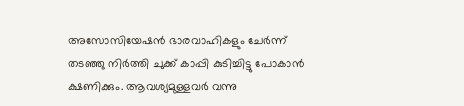അസോസിയേഷൻ ഭാരവാഹികളും ചേർന്ന്  തടഞ്ഞു നിർത്തി ചുക്ക് കാപ്പി കുടിച്ചിട്ടു പോകാൻ ക്ഷണിക്കും. ആവശ്യമുള്ളവർ വന്നു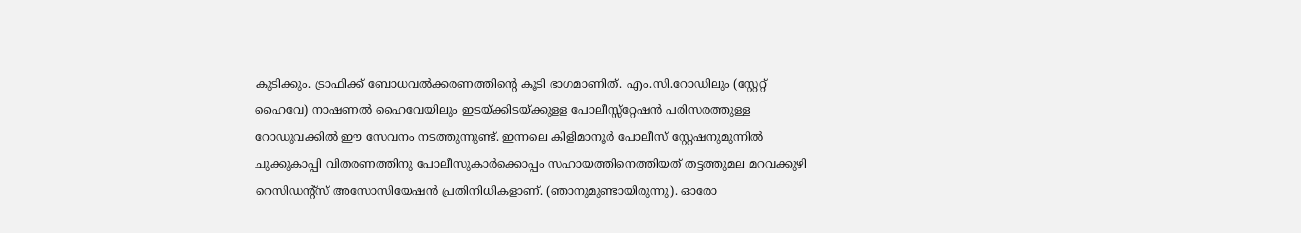കുടിക്കും. ട്രാഫിക്ക് ബോധവൽക്കരണത്തിന്റെ കൂടി ഭാഗമാണിത്. എം.സി.റോഡിലും (സ്റ്റേറ്റ് ഹൈവേ) നാഷണൽ ഹൈവേയിലും ഇടയ്ക്കിടയ്ക്കുളള പോലീസ്സ്റ്റേഷൻ പരിസരത്തുള്ള റോഡുവക്കിൽ ഈ സേവനം നടത്തുന്നുണ്ട്. ഇന്നലെ കിളിമാനൂർ പോലീസ് സ്റ്റേഷനുമുന്നിൽ ചുക്കുകാപ്പി വിതരണത്തിനു പോലീസുകാർക്കൊപ്പം സഹായത്തിനെത്തിയത് തട്ടത്തുമല മറവക്കുഴി റെസിഡന്റ്സ് അസോസിയേഷൻ പ്രതിനിധികളാണ്. (ഞാനുമുണ്ടായിരുന്നു). ഓരോ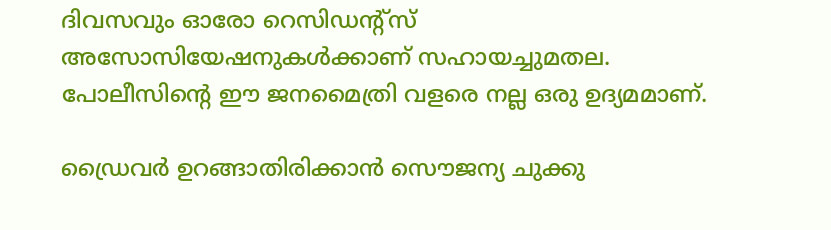ദിവസവും ഓരോ റെസിഡന്റ്സ് അസോസിയേഷനുകൾക്കാണ് സഹായച്ചുമതല. പോലീസിന്റെ ഈ ജനമൈത്രി വളരെ നല്ല ഒരു ഉദ്യമമാണ്.

ഡ്രൈവർ ഉറങ്ങാതിരിക്കാൻ സൌജന്യ ചുക്കു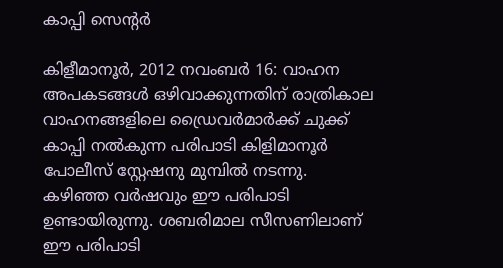കാപ്പി സെന്റർ

കിളീമാനൂർ, 2012 നവംബർ 16: വാഹന  അപകടങ്ങൾ ഒഴിവാക്കുന്നതിന് രാത്രികാല വാഹനങ്ങളിലെ ഡ്രൈവർമാർക്ക് ചുക്ക് കാപ്പി നൽകുന്ന പരിപാടി കിളിമാനൂർ പോലീസ് സ്റ്റേഷനു മുമ്പിൽ നടന്നു. കഴിഞ്ഞ വർഷവും ഈ പരിപാടി ഉണ്ടായിരുന്നു. ശബരിമാല സീസണിലാണ് ഈ പരിപാടി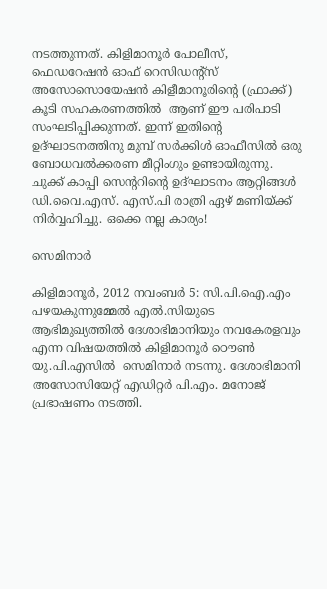നടത്തുന്നത്. കിളിമാനൂർ പോലീസ്,   ഫെഡറേഷൻ ഓഫ് റെസിഡന്റ്സ് അസോസൊയേഷൻ കിളീമാനൂരിന്റെ (ഫ്രാക്ക്) കൂടി സഹകരണത്തിൽ  ആണ് ഈ പരിപാടി സംഘടിപ്പിക്കുന്നത്. ഇന്ന് ഇതിന്റെ ഉദ്ഘാടനത്തിനു മുമ്പ് സർക്കിൾ ഓഫീസിൽ ഒരു ബോധവൽക്കരണ മീറ്റിംഗും ഉണ്ടായിരുന്നു. ചുക്ക് കാപ്പി സെന്ററിന്റെ ഉദ്ഘാടനം ആറ്റിങ്ങൾ ഡി.വൈ.എസ്. എസ്.പി രാത്രി ഏഴ് മണിയ്ക്ക് നിർവ്വഹിച്ചു. ഒക്കെ നല്ല കാര്യം!

സെമിനാർ

കിളിമാനൂർ, 2012 നവംബർ 5: സി.പി.ഐ.എം പഴയകുന്നുമ്മേൽ എൽ.സിയുടെ ആഭിമുഖ്യത്തിൽ ദേശാഭിമാനിയും നവകേരളവും എന്ന വിഷയത്തിൽ കിളിമാനൂർ ഠൌൺ യു.പി.എസിൽ  സെമിനാർ നടന്നു. ദേശാഭിമാനി അസോസിയേറ്റ് എഡിറ്റർ പി.എം. മനോജ് പ്രഭാഷണം നടത്തി.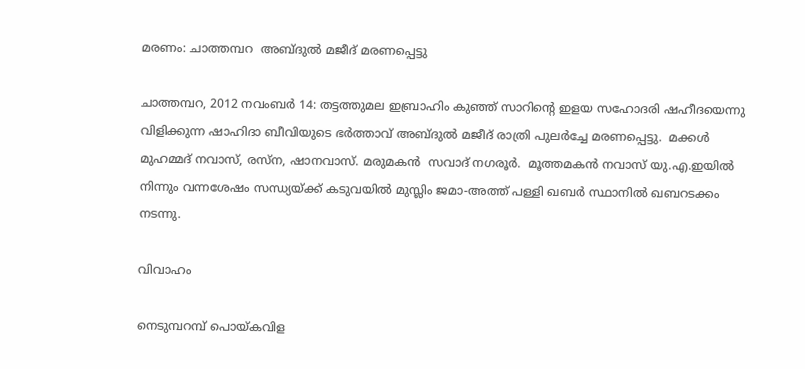മരണം: ചാത്തമ്പറ  അബ്ദുൽ മജീദ് മരണപ്പെട്ടു

ചാത്തമ്പറ, 2012 നവംബർ 14: തട്ടത്തുമല ഇബ്രാഹിം കുഞ്ഞ് സാറിന്റെ ഇളയ സഹോദരി ഷഹീദയെന്നു വിളിക്കുന്ന ഷാഹിദാ ബീവിയുടെ ഭർത്താവ് അബ്ദുൽ മജീദ് രാത്രി പുലർച്ചേ മരണപ്പെട്ടു.  മക്കൾ മുഹമ്മദ് നവാസ്, രസ്ന, ഷാനവാസ്. മരുമകൻ  സവാദ് നഗരൂർ.  മൂത്തമകൻ നവാസ് യു.എ.ഇയിൽ നിന്നും വന്നശേഷം സന്ധ്യയ്ക്ക് കടുവയിൽ മുസ്ലിം ജമാ-അത്ത് പള്ളി ഖബർ സ്ഥാനിൽ ഖബറടക്കം നടന്നു.

വിവാഹം

നെടുമ്പറമ്പ് പൊയ്കവിള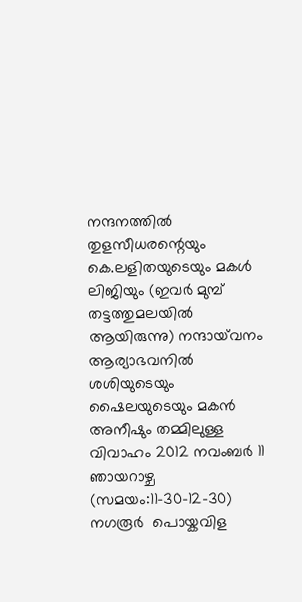നന്ദനത്തിൽ തുളസീധരന്റെയും കെ.ലളിതയുടെയും മകൾ ലിജിയും (ഇവർ മുമ്പ് തട്ടത്തുമലയിൽ ആയിരുന്നു) നന്ദായ്‌വനം ആര്യാഭവനിൽ ശശിയുടെയും ഷൈലയുടെയും മകൻ അനീഷും തമ്മിലുള്ള വിവാഹം 2012 നവംബർ 11 ഞായറാഴ്ച (സമയം:11-30-12-30) നഗരൂർ  പൊയ്കവിള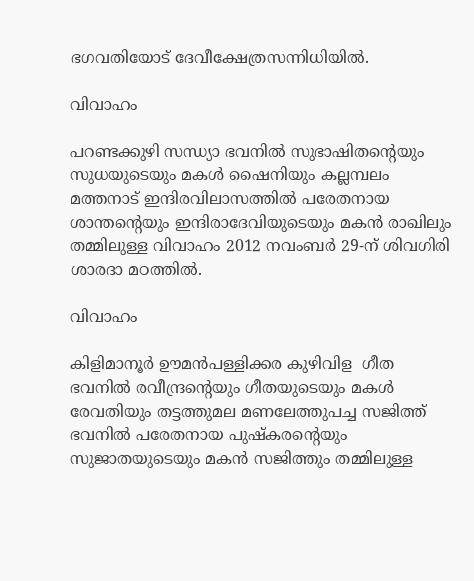ഭഗവതിയോട് ദേവീക്ഷേത്രസന്നിധിയിൽ.

വിവാഹം

പറണ്ടക്കുഴി സന്ധ്യാ ഭവനിൽ സുഭാഷിതന്റെയും സുധയുടെയും മകൾ ഷൈനിയും കല്ലമ്പലം മത്തനാട് ഇന്ദിരവിലാസത്തിൽ പരേതനായ ശാന്തന്റെയും ഇന്ദിരാദേവിയുടെയും മകൻ രാഖിലും തമ്മിലുള്ള വിവാഹം 2012 നവംബർ 29-ന് ശിവഗിരി ശാരദാ മഠത്തിൽ.

വിവാഹം

കിളിമാനൂർ ഊമൻപള്ളിക്കര കുഴിവിള  ഗീത ഭവനിൽ രവീന്ദ്രന്റെയും ഗീതയുടെയും മകൾ രേവതിയും തട്ടത്തുമല മണലേത്തുപച്ച സജിത്ത് ഭവനിൽ പരേതനായ പുഷ്കരന്റെയും സുജാതയുടെയും മകൻ സജിത്തും തമ്മിലുള്ള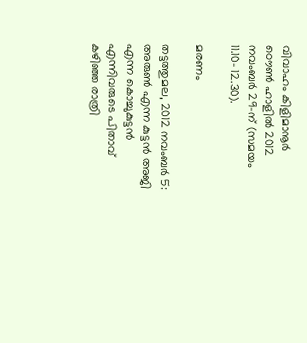വിവാഹം കിളിമാനൂർ ഠൌൺ ഹാളിൽ 2012 നവംബർ 29-ന് (സമയം 11.10- 12.30).

മരണം

തട്ടത്തുമല, 2012 നവംബർ 5: അരുൺ എന്ന കുട്ടൻ അജി എന്ന കൊച്ചുകുട്ടൻ എന്നിവരുടെ പിതാവ് കഴിഞ്ഞ രാത്രി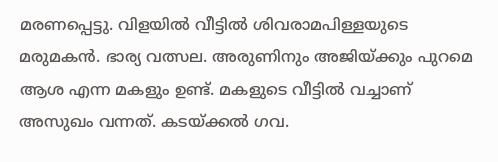മരണപ്പെട്ടു. വിളയിൽ വീട്ടിൽ ശിവരാമപിള്ളയുടെ മരുമകൻ. ഭാര്യ വത്സല. അരുണിനും അജിയ്ക്കും പുറമെ ആശ എന്ന മകളും ഉണ്ട്. മകളുടെ വീട്ടിൽ വച്ചാണ് അസുഖം വന്നത്. കടയ്ക്കൽ ഗവ.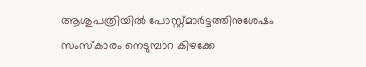ആശുപത്രിയിൽ പോസ്റ്റ്മാർട്ടത്തിനുശേഷം  സംസ്കാരം നെടുമ്പാറ കിഴക്കേ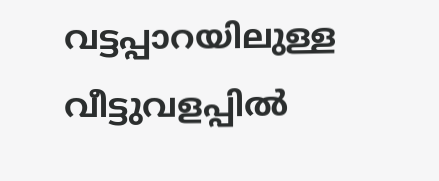വട്ടപ്പാറയിലുള്ള വീട്ടുവളപ്പിൽ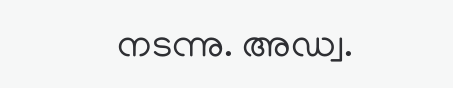നടന്നു. അഡ്വ.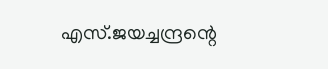എസ്.ജയച്ചന്ദ്രന്റെ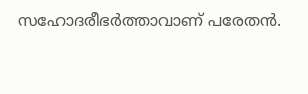സഹോദരീഭർത്താവാണ് പരേതൻ.